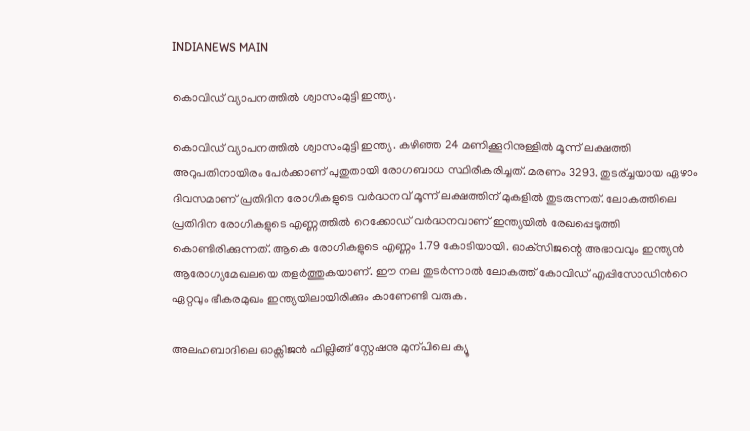INDIANEWS MAIN

കൊവിഡ് വ്യാപനത്തിൽ ശ്വാസംമുട്ടി ഇന്ത്യ.

കൊവിഡ് വ്യാപനത്തിൽ ശ്വാസംമുട്ടി ഇന്ത്യ. കഴിഞ്ഞ 24 മണിക്കൂറിനുള്ളിൽ മൂന്ന് ലക്ഷത്തി അറുപതിനായിരം പേർക്കാണ് പുതുതായി രോഗബാധ സ്ഥിരീകരിച്ചത്. മരണം 3293. തുടര്ച്ചയായ ഏഴാം ദിവസമാണ് പ്രതിദിന രോഗികളുടെ വർദ്ധനവ് മൂന്ന് ലക്ഷത്തിന് മുകളിൽ തുടരുന്നത്. ലോകത്തിലെ പ്രതിദിന രോഗികളുടെ എണ്ണത്തിൽ റെക്കോഡ് വർദ്ധനവാണ് ഇന്ത്യയിൽ രേഖപ്പെടുത്തി കൊണ്ടിരിക്കുന്നത്. ആകെ രോഗികളുടെ എണ്ണം 1.79 കോടിയായി. ഓക്‌സിജന്റെ അഭാവവും ഇന്ത്യൻ ആരോഗ്യമേഖലയെ തളര്‍ത്തുകയാണ്. ഈ നല തുടര്‍ന്നാല്‍ ലോകത്ത് കോവിഡ് എപ്പിസോഡിന്‍റെ ഏറ്റവും ഭീകരമുഖം ഇന്ത്യയിലായിരിക്കും കാണേണ്ടി വരുക.

അലഹബാദിലെ ഓക്സിജന്‍ ഫില്ലിങ്ങ് സ്റ്റേഷനു മുന്പിലെ ക്യൂ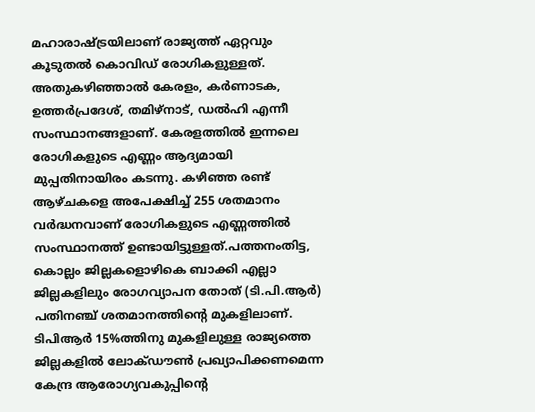മഹാരാഷ്‌ട്രയിലാണ് രാജ്യത്ത് ഏറ്റവും കൂടുതൽ കൊവിഡ് രോഗികളുള്ളത്. അതുകഴിഞ്ഞാൽ കേരളം, കർണാടക, ഉത്തർപ്രദേശ്, തമിഴ്നാട്, ഡൽഹി എന്നീ സംസ്ഥാനങ്ങളാണ്. കേരളത്തില്‍ ഇന്നലെ രോഗികളുടെ എണ്ണം ആദ്യമായി മുപ്പതിനായിരം കടന്നു. കഴിഞ്ഞ രണ്ട് ആഴ്‌ചകളെ അപേക്ഷിച്ച് 255 ശതമാനം വർദ്ധനവാണ് രോഗികളുടെ എണ്ണത്തിൽ സംസ്ഥാനത്ത് ഉണ്ടായിട്ടുള്ളത്.പത്തനംതിട്ട, കൊല്ലം ജില്ലകളൊഴികെ ബാക്കി എല്ലാ ജില്ലകളിലും രോഗവ്യാപന തോത് (ടി.പി.ആര്‍) പതിനഞ്ച് ശതമാനത്തിന്‍റെ മുകളിലാണ്. ടിപിആര്‍ 15%ത്തിനു മുകളിലുള്ള രാജ്യത്തെ ജില്ലകളില്‍ ലോക്‍ഡൗണ്‍ പ്രഖ്യാപിക്കണമെന്ന കേന്ദ്ര ആരോഗ്യവകുപ്പിന്‍റെ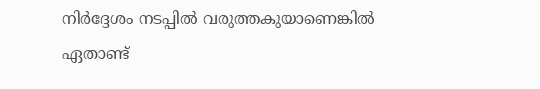നിര്‍ദ്ദേശം നടപ്പില്‍ വരുത്തകുയാണെങ്കില്‍ ഏതാണ്ട്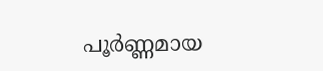പൂര്‍ണ്ണമായ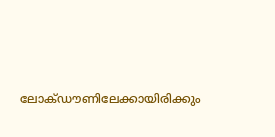ലോക്‍ഡൗണിലേക്കായിരിക്കും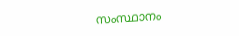സംസ്ഥാനം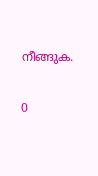നീങ്ങുക.

0